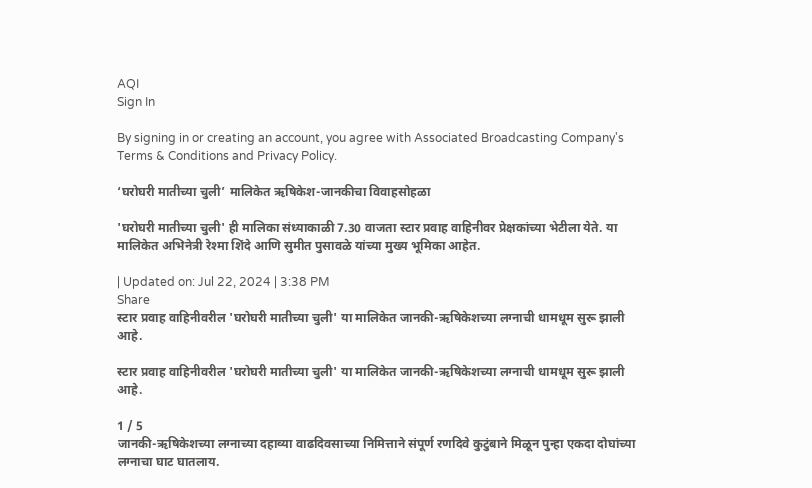AQI
Sign In

By signing in or creating an account, you agree with Associated Broadcasting Company's Terms & Conditions and Privacy Policy.

‘घरोघरी मातीच्या चुली’ मालिकेत ऋषिकेश-जानकीचा विवाहसोहळा

'घरोघरी मातीच्या चुली' ही मालिका संध्याकाळी 7.30 वाजता स्टार प्रवाह वाहिनीवर प्रेक्षकांच्या भेटीला येते. या मालिकेत अभिनेत्री रेश्मा शिंदे आणि सुमीत पुसावळे यांच्या मुख्य भूमिका आहेत.

| Updated on: Jul 22, 2024 | 3:38 PM
Share
स्टार प्रवाह वाहिनीवरील 'घरोघरी मातीच्या चुली' या मालिकेत जानकी-ऋषिकेशच्या लग्नाची धामधूम सुरू झाली आहे.

स्टार प्रवाह वाहिनीवरील 'घरोघरी मातीच्या चुली' या मालिकेत जानकी-ऋषिकेशच्या लग्नाची धामधूम सुरू झाली आहे.

1 / 5
जानकी-ऋषिकेशच्या लग्नाच्या दहाव्या वाढदिवसाच्या निमित्ताने संपूर्ण रणदिवे कुटुंबाने मिळून पुन्हा एकदा दोघांच्या लग्नाचा घाट घातलाय.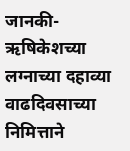जानकी-ऋषिकेशच्या लग्नाच्या दहाव्या वाढदिवसाच्या निमित्ताने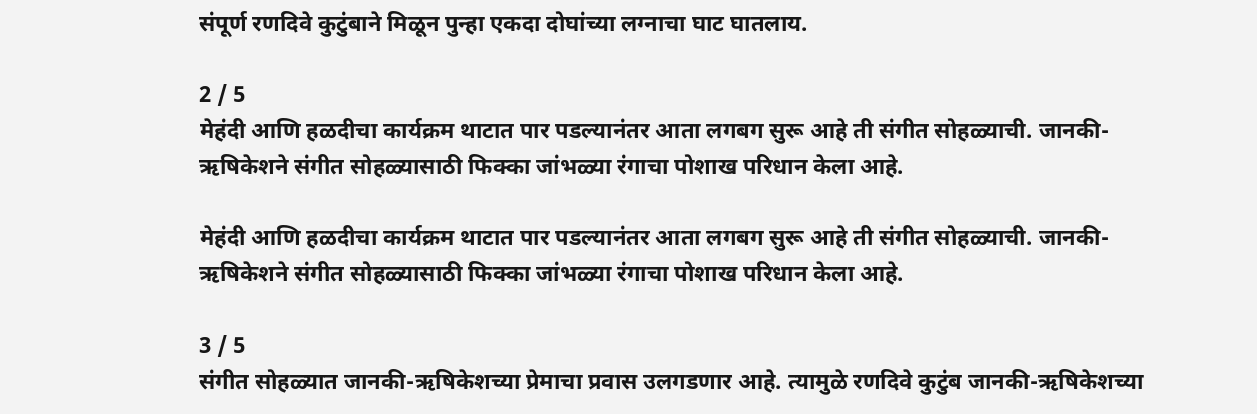संपूर्ण रणदिवे कुटुंबाने मिळून पुन्हा एकदा दोघांच्या लग्नाचा घाट घातलाय.

2 / 5
मेहंदी आणि हळदीचा कार्यक्रम थाटात पार पडल्यानंतर आता लगबग सुरू आहे ती संगीत सोहळ्याची. जानकी-ऋषिकेशने संगीत सोहळ्यासाठी फिक्का जांभळ्या रंगाचा पोशाख परिधान केला आहे.

मेहंदी आणि हळदीचा कार्यक्रम थाटात पार पडल्यानंतर आता लगबग सुरू आहे ती संगीत सोहळ्याची. जानकी-ऋषिकेशने संगीत सोहळ्यासाठी फिक्का जांभळ्या रंगाचा पोशाख परिधान केला आहे.

3 / 5
संगीत सोहळ्यात जानकी-ऋषिकेशच्या प्रेमाचा प्रवास उलगडणार आहे. त्यामुळे रणदिवे कुटुंब जानकी-ऋषिकेशच्या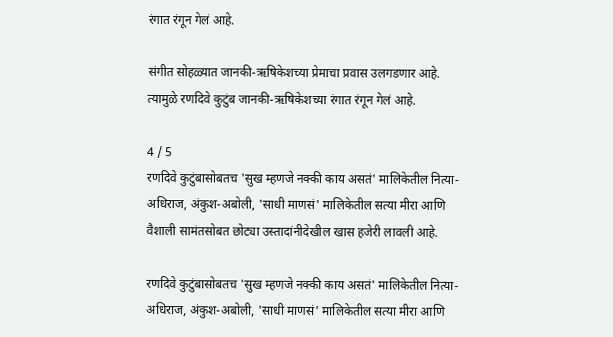रंगात रंगून गेलं आहे.

संगीत सोहळ्यात जानकी-ऋषिकेशच्या प्रेमाचा प्रवास उलगडणार आहे. त्यामुळे रणदिवे कुटुंब जानकी-ऋषिकेशच्या रंगात रंगून गेलं आहे.

4 / 5
रणदिवे कुटुंबासोबतच 'सुख म्हणजे नक्की काय असतं' मालिकेतील नित्या-अधिराज, अंकुश-अबोली, 'साधी माणसं' मालिकेतील सत्या मीरा आणि वैशाली सामंतसोबत छोट्या उस्तादांनीदेखील खास हजेरी लावली आहे.

रणदिवे कुटुंबासोबतच 'सुख म्हणजे नक्की काय असतं' मालिकेतील नित्या-अधिराज, अंकुश-अबोली, 'साधी माणसं' मालिकेतील सत्या मीरा आणि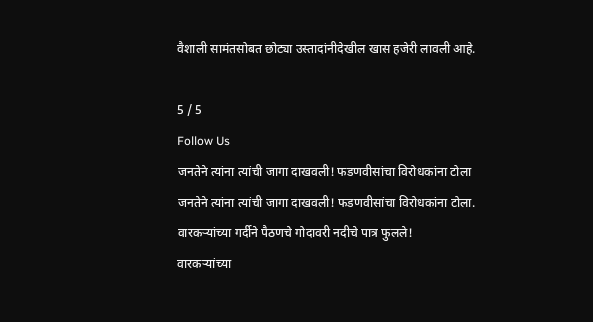वैशाली सामंतसोबत छोट्या उस्तादांनीदेखील खास हजेरी लावली आहे.

5 / 5
Follow Us
जनतेने त्यांना त्यांची जागा दाखवली! फडणवीसांचा विरोधकांना टोला
जनतेने त्यांना त्यांची जागा दाखवली! फडणवीसांचा विरोधकांना टोला.
वारकऱ्यांच्या गर्दीने पैठणचे गोदावरी नदीचे पात्र फुलले!
वारकऱ्यांच्या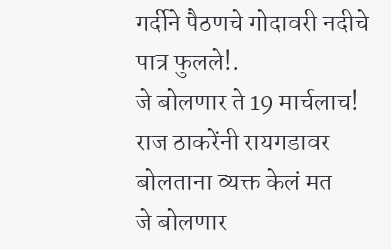गर्दीने पैठणचे गोदावरी नदीचे पात्र फुलले!.
जे बोलणार ते 19 मार्चलाच! राज ठाकरेंनी रायगडावर बोलताना व्यक्त केलं मत
जे बोलणार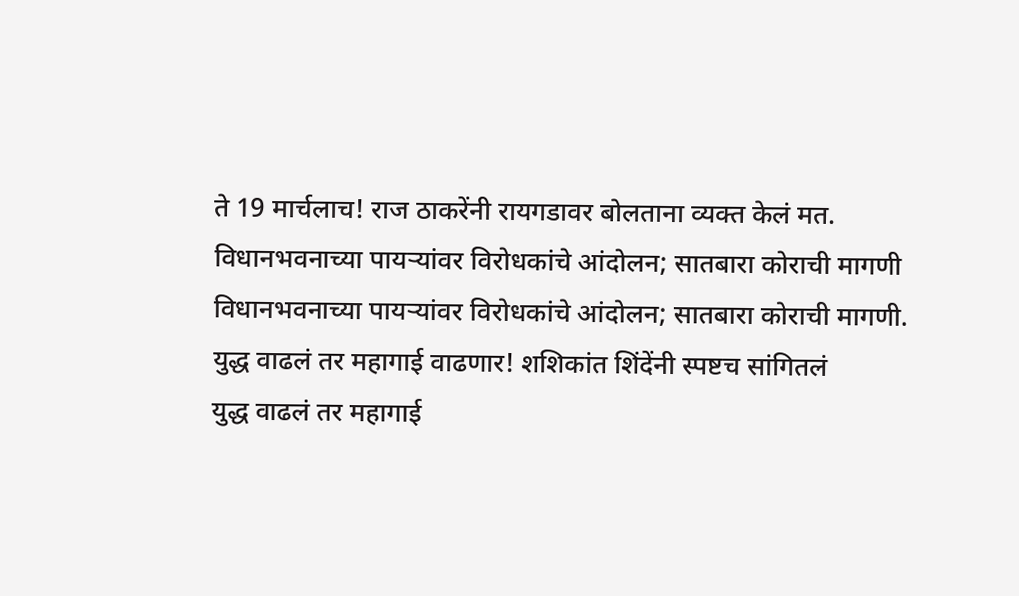ते 19 मार्चलाच! राज ठाकरेंनी रायगडावर बोलताना व्यक्त केलं मत.
विधानभवनाच्या पायऱ्यांवर विरोधकांचे आंदोलन; सातबारा कोराची मागणी
विधानभवनाच्या पायऱ्यांवर विरोधकांचे आंदोलन; सातबारा कोराची मागणी.
युद्ध वाढलं तर महागाई वाढणार! शशिकांत शिंदेंनी स्पष्टच सांगितलं
युद्ध वाढलं तर महागाई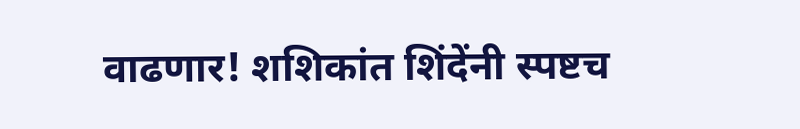वाढणार! शशिकांत शिंदेंनी स्पष्टच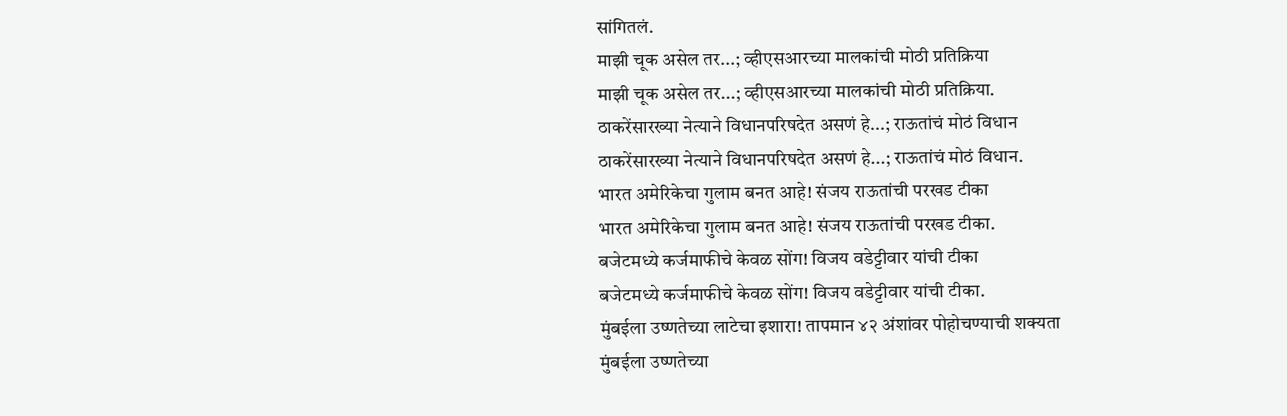सांगितलं.
माझी चूक असेल तर...; व्हीएसआरच्या मालकांची मोठी प्रतिक्रिया
माझी चूक असेल तर...; व्हीएसआरच्या मालकांची मोठी प्रतिक्रिया.
ठाकरेंसारख्या नेत्याने विधानपरिषदेत असणं हे...; राऊतांचं मोठं विधान
ठाकरेंसारख्या नेत्याने विधानपरिषदेत असणं हे...; राऊतांचं मोठं विधान.
भारत अमेरिकेचा गुलाम बनत आहे! संजय राऊतांची परखड टीका
भारत अमेरिकेचा गुलाम बनत आहे! संजय राऊतांची परखड टीका.
बजेटमध्ये कर्जमाफीचे केवळ सोंग! विजय वडेट्टीवार यांची टीका
बजेटमध्ये कर्जमाफीचे केवळ सोंग! विजय वडेट्टीवार यांची टीका.
मुंबईला उष्णतेच्या लाटेचा इशारा! तापमान ४२ अंशांवर पोहोचण्याची शक्यता
मुंबईला उष्णतेच्या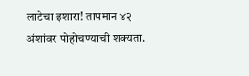लाटेचा इशारा! तापमान ४२ अंशांवर पोहोचण्याची शक्यता.